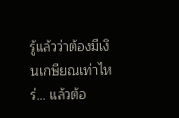รู้แล้วว่าต้องมีเงินเกษียณเท่าไหร่... แล้วต้อ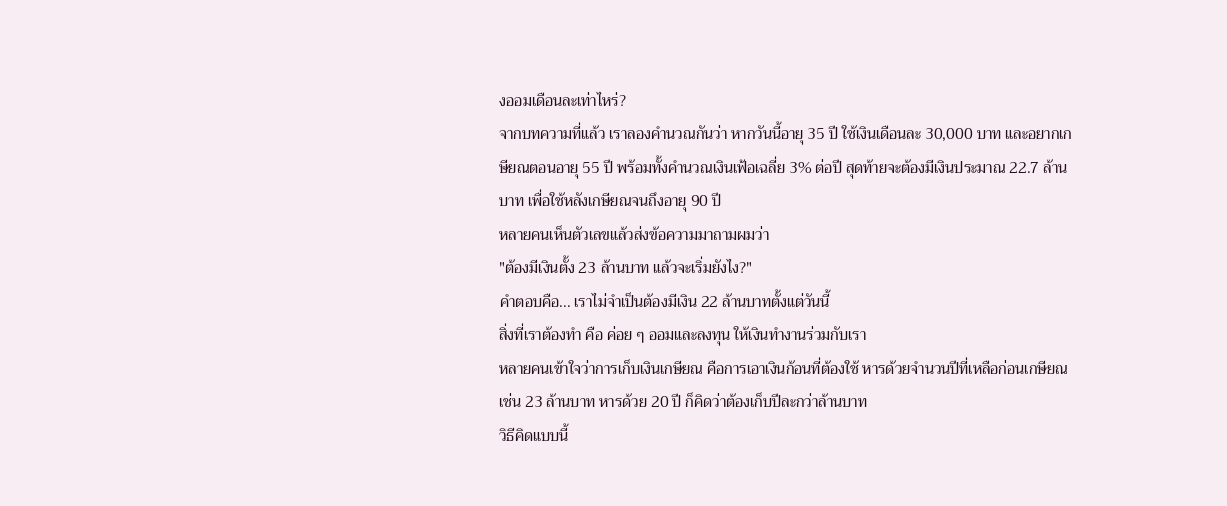งออมเดือนละเท่าไหร่?
จากบทความที่แล้ว เราลองคำนวณกันว่า หากวันนี้อายุ 35 ปี ใช้เงินเดือนละ 30,000 บาท และอยากเกษียณตอนอายุ 55 ปี พร้อมทั้งคำนวณเงินเฟ้อเฉลี่ย 3% ต่อปี สุดท้ายจะต้องมีเงินประมาณ 22.7 ล้านบาท เพื่อใช้หลังเกษียณจนถึงอายุ 90 ปี
หลายคนเห็นตัวเลขแล้วส่งข้อความมาถามผมว่า
"ต้องมีเงินตั้ง 23 ล้านบาท แล้วจะเริ่มยังไง?"
คำตอบคือ... เราไม่จำเป็นต้องมีเงิน 22 ล้านบาทตั้งแต่วันนี้
สิ่งที่เราต้องทำ คือ ค่อย ๆ ออมและลงทุน ให้เงินทำงานร่วมกับเรา
หลายคนเข้าใจว่าการเก็บเงินเกษียณ คือการเอาเงินก้อนที่ต้องใช้ หารด้วยจำนวนปีที่เหลือก่อนเกษียณ
เช่น 23 ล้านบาท หารด้วย 20 ปี ก็คิดว่าต้องเก็บปีละกว่าล้านบาท
วิธีคิดแบบนี้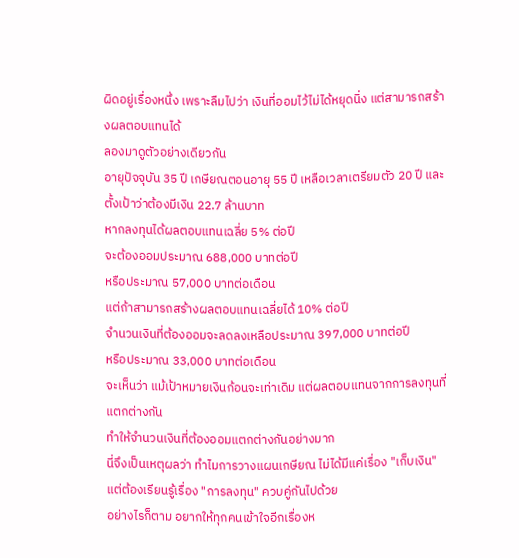ผิดอยู่เรื่องหนึ่ง เพราะลืมไปว่า เงินที่ออมไว้ไม่ได้หยุดนิ่ง แต่สามารถสร้างผลตอบแทนได้
ลองมาดูตัวอย่างเดียวกัน
อายุปัจจุบัน 35 ปี เกษียณตอนอายุ 55 ปี เหลือเวลาเตรียมตัว 20 ปี และตั้งเป้าว่าต้องมีเงิน 22.7 ล้านบาท
หากลงทุนได้ผลตอบแทนเฉลี่ย 5% ต่อปี
จะต้องออมประมาณ 688,000 บาทต่อปี
หรือประมาณ 57,000 บาทต่อเดือน
แต่ถ้าสามารถสร้างผลตอบแทนเฉลี่ยได้ 10% ต่อปี
จำนวนเงินที่ต้องออมจะลดลงเหลือประมาณ 397,000 บาทต่อปี
หรือประมาณ 33,000 บาทต่อเดือน
จะเห็นว่า แม้เป้าหมายเงินก้อนจะเท่าเดิม แต่ผลตอบแทนจากการลงทุนที่แตกต่างกัน
ทำให้จำนวนเงินที่ต้องออมแตกต่างกันอย่างมาก
นี่จึงเป็นเหตุผลว่า ทำไมการวางแผนเกษียณ ไม่ได้มีแค่เรื่อง "เก็บเงิน"
แต่ต้องเรียนรู้เรื่อง "การลงทุน" ควบคู่กันไปด้วย
อย่างไรก็ตาม อยากให้ทุกคนเข้าใจอีกเรื่องห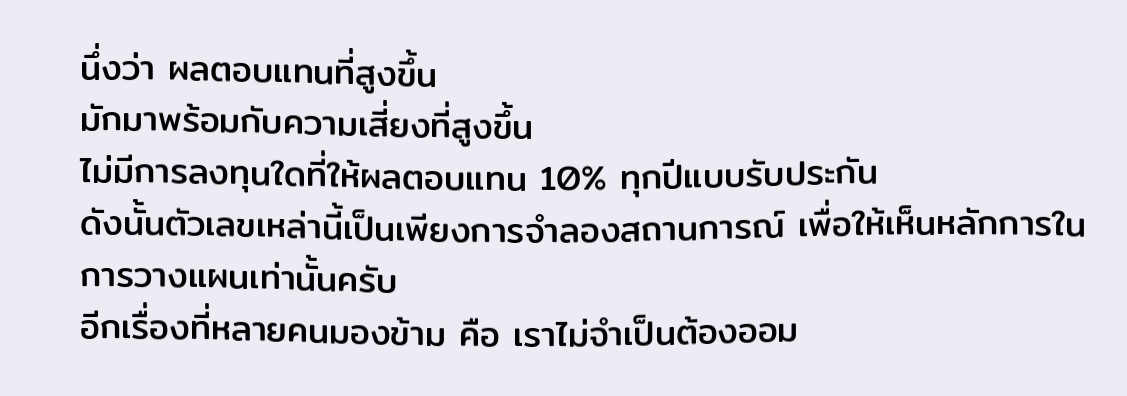นึ่งว่า ผลตอบแทนที่สูงขึ้น
มักมาพร้อมกับความเสี่ยงที่สูงขึ้น
ไม่มีการลงทุนใดที่ให้ผลตอบแทน 10% ทุกปีแบบรับประกัน
ดังนั้นตัวเลขเหล่านี้เป็นเพียงการจำลองสถานการณ์ เพื่อให้เห็นหลักการในการวางแผนเท่านั้นครับ
อีกเรื่องที่หลายคนมองข้าม คือ เราไม่จำเป็นต้องออม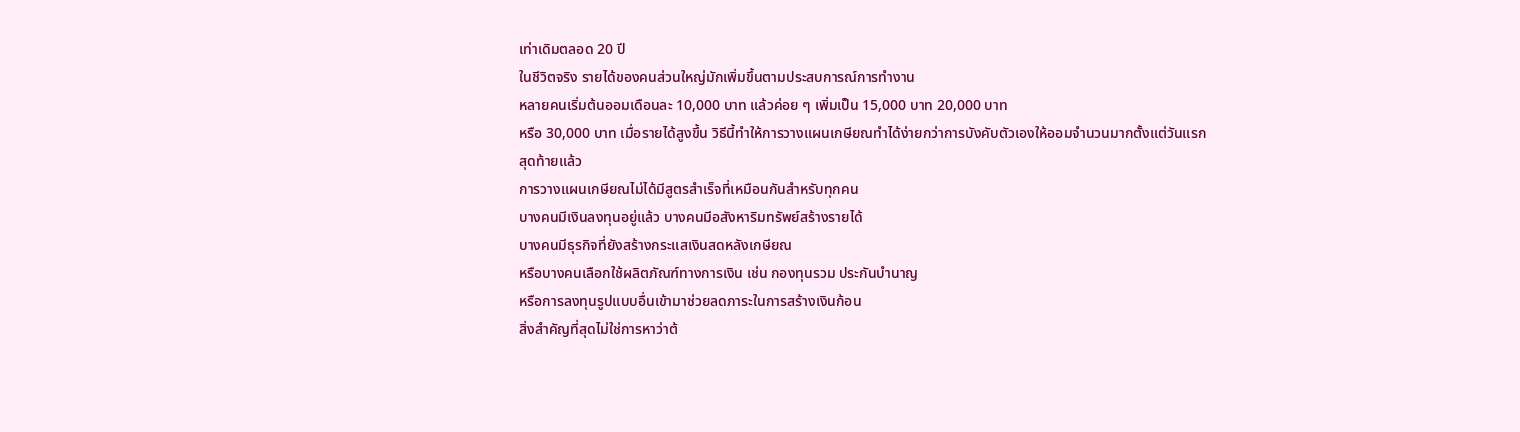เท่าเดิมตลอด 20 ปี
ในชีวิตจริง รายได้ของคนส่วนใหญ่มักเพิ่มขึ้นตามประสบการณ์การทำงาน
หลายคนเริ่มต้นออมเดือนละ 10,000 บาท แล้วค่อย ๆ เพิ่มเป็น 15,000 บาท 20,000 บาท
หรือ 30,000 บาท เมื่อรายได้สูงขึ้น วิธีนี้ทำให้การวางแผนเกษียณทำได้ง่ายกว่าการบังคับตัวเองให้ออมจำนวนมากตั้งแต่วันแรก
สุดท้ายแล้ว
การวางแผนเกษียณไม่ได้มีสูตรสำเร็จที่เหมือนกันสำหรับทุกคน
บางคนมีเงินลงทุนอยู่แล้ว บางคนมีอสังหาริมทรัพย์สร้างรายได้
บางคนมีธุรกิจที่ยังสร้างกระแสเงินสดหลังเกษียณ
หรือบางคนเลือกใช้ผลิตภัณฑ์ทางการเงิน เช่น กองทุนรวม ประกันบำนาญ
หรือการลงทุนรูปแบบอื่นเข้ามาช่วยลดภาระในการสร้างเงินก้อน
สิ่งสำคัญที่สุดไม่ใช่การหาว่าต้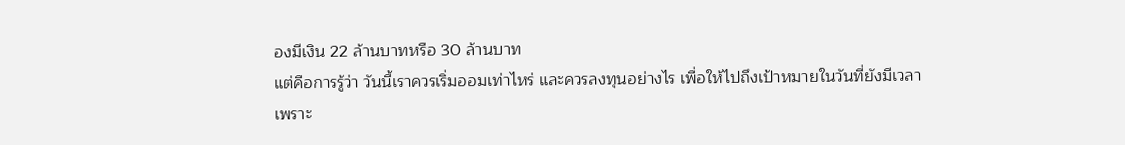องมีเงิน 22 ล้านบาทหรือ 30 ล้านบาท
แต่คือการรู้ว่า วันนี้เราควรเริ่มออมเท่าไหร่ และควรลงทุนอย่างไร เพื่อให้ไปถึงเป้าหมายในวันที่ยังมีเวลา
เพราะ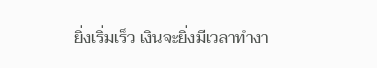ยิ่งเริ่มเร็ว เงินจะยิ่งมีเวลาทำงา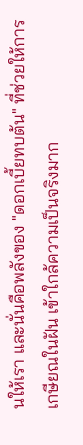นให้เรา และนั่นคือพลังของ "ดอกเบี้ยทบต้น" ที่ช่วยให้การเกษียณในฝัน เข้าใกล้ความเป็นจริงมาก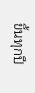ขึ้นทุกปี